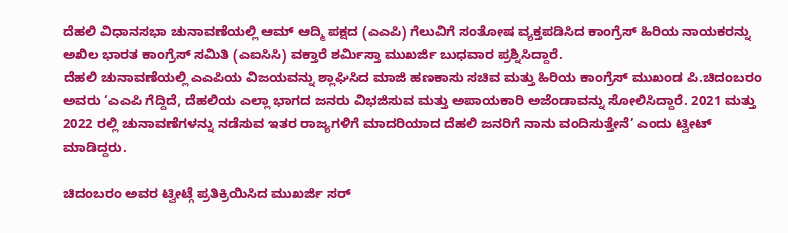ದೆಹಲಿ ವಿಧಾನಸಭಾ ಚುನಾವಣೆಯಲ್ಲಿ ಆಮ್ ಆದ್ಮಿ ಪಕ್ಷದ (ಎಎಪಿ) ಗೆಲುವಿಗೆ ಸಂತೋಷ ವ್ಯಕ್ತಪಡಿಸಿದ ಕಾಂಗ್ರೆಸ್ ಹಿರಿಯ ನಾಯಕರನ್ನು ಅಖಿಲ ಭಾರತ ಕಾಂಗ್ರೆಸ್ ಸಮಿತಿ (ಎಐಸಿಸಿ) ವಕ್ತಾರೆ ಶರ್ಮಿಸ್ತಾ ಮುಖರ್ಜಿ ಬುಧವಾರ ಪ್ರಶ್ನಿಸಿದ್ದಾರೆ.
ದೆಹಲಿ ಚುನಾವಣೆಯಲ್ಲಿ ಎಎಪಿಯ ವಿಜಯವನ್ನು ಶ್ಲಾಘಿಸಿದ ಮಾಜಿ ಹಣಕಾಸು ಸಚಿವ ಮತ್ತು ಹಿರಿಯ ಕಾಂಗ್ರೆಸ್ ಮುಖಂಡ ಪಿ.ಚಿದಂಬರಂ ಅವರು ‘ಎಎಪಿ ಗೆದ್ದಿದೆ, ದೆಹಲಿಯ ಎಲ್ಲಾ ಭಾಗದ ಜನರು ವಿಭಜಿಸುವ ಮತ್ತು ಅಪಾಯಕಾರಿ ಅಜೆಂಡಾವನ್ನು ಸೋಲಿಸಿದ್ದಾರೆ. 2021 ಮತ್ತು 2022 ರಲ್ಲಿ ಚುನಾವಣೆಗಳನ್ನು ನಡೆಸುವ ಇತರ ರಾಜ್ಯಗಳಿಗೆ ಮಾದರಿಯಾದ ದೆಹಲಿ ಜನರಿಗೆ ನಾನು ವಂದಿಸುತ್ತೇನೆ’ ಎಂದು ಟ್ವೀಟ್ ಮಾಡಿದ್ದರು.

ಚಿದಂಬರಂ ಅವರ ಟ್ವೀಟ್ಗೆ ಪ್ರತಿಕ್ರಿಯಿಸಿದ ಮುಖರ್ಜಿ ಸರ್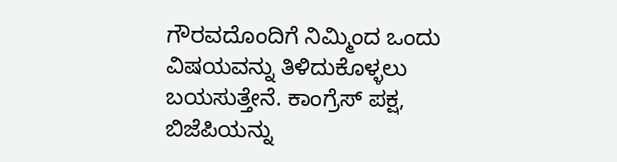ಗೌರವದೊಂದಿಗೆ ನಿಮ್ಮಿಂದ ಒಂದು ವಿಷಯವನ್ನು ತಿಳಿದುಕೊಳ್ಳಲು ಬಯಸುತ್ತೇನೆ. ಕಾಂಗ್ರೆಸ್ ಪಕ್ಷ, ಬಿಜೆಪಿಯನ್ನು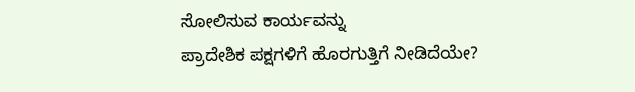ಸೋಲಿಸುವ ಕಾರ್ಯವನ್ನು
ಪ್ರಾದೇಶಿಕ ಪಕ್ಷಗಳಿಗೆ ಹೊರಗುತ್ತಿಗೆ ನೀಡಿದೆಯೇ?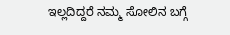ಇಲ್ಲದಿದ್ದರೆ ನಮ್ಮ ಸೋಲಿನ ಬಗ್ಗೆ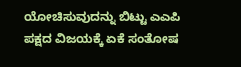ಯೋಚಿಸುವುದನ್ನು ಬಿಟ್ಟು ಎಎಪಿ ಪಕ್ಷದ ವಿಜಯಕ್ಕೆ ಏಕೆ ಸಂತೋಷ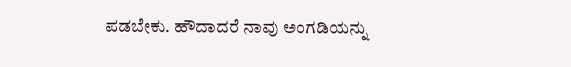ಪಡಬೇಕು. ಹೌದಾದರೆ ನಾವು ಅಂಗಡಿಯನ್ನು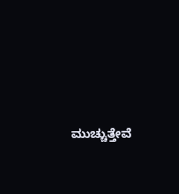ಮುಚ್ಚುತ್ತೇವೆ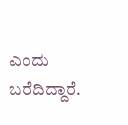ಎಂದು ಬರೆದಿದ್ದಾರೆ.